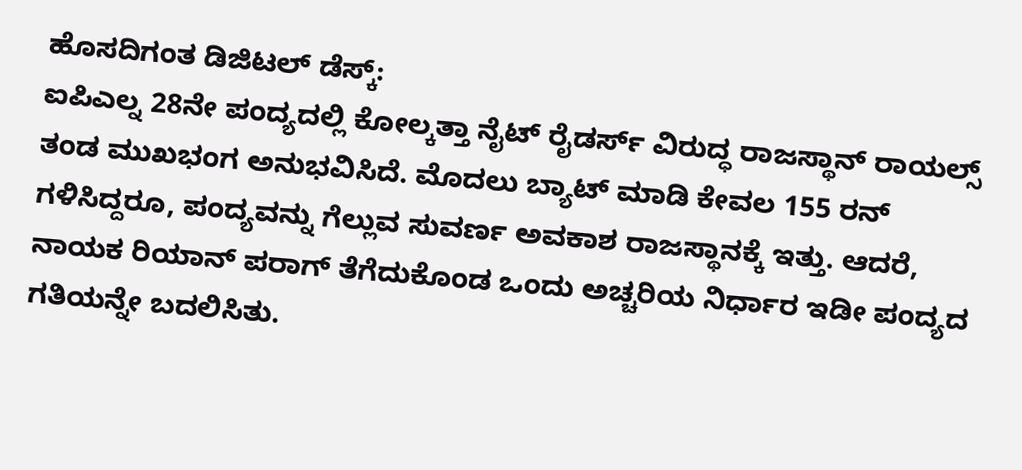ಹೊಸದಿಗಂತ ಡಿಜಿಟಲ್ ಡೆಸ್ಕ್:
ಐಪಿಎಲ್ನ 28ನೇ ಪಂದ್ಯದಲ್ಲಿ ಕೋಲ್ಕತ್ತಾ ನೈಟ್ ರೈಡರ್ಸ್ ವಿರುದ್ಧ ರಾಜಸ್ಥಾನ್ ರಾಯಲ್ಸ್ ತಂಡ ಮುಖಭಂಗ ಅನುಭವಿಸಿದೆ. ಮೊದಲು ಬ್ಯಾಟ್ ಮಾಡಿ ಕೇವಲ 155 ರನ್ ಗಳಿಸಿದ್ದರೂ, ಪಂದ್ಯವನ್ನು ಗೆಲ್ಲುವ ಸುವರ್ಣ ಅವಕಾಶ ರಾಜಸ್ಥಾನಕ್ಕೆ ಇತ್ತು. ಆದರೆ, ನಾಯಕ ರಿಯಾನ್ ಪರಾಗ್ ತೆಗೆದುಕೊಂಡ ಒಂದು ಅಚ್ಚರಿಯ ನಿರ್ಧಾರ ಇಡೀ ಪಂದ್ಯದ ಗತಿಯನ್ನೇ ಬದಲಿಸಿತು.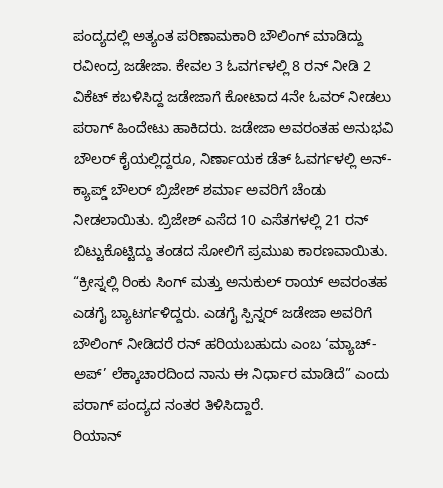ಪಂದ್ಯದಲ್ಲಿ ಅತ್ಯಂತ ಪರಿಣಾಮಕಾರಿ ಬೌಲಿಂಗ್ ಮಾಡಿದ್ದು ರವೀಂದ್ರ ಜಡೇಜಾ. ಕೇವಲ 3 ಓವರ್ಗಳಲ್ಲಿ 8 ರನ್ ನೀಡಿ 2 ವಿಕೆಟ್ ಕಬಳಿಸಿದ್ದ ಜಡೇಜಾಗೆ ಕೋಟಾದ 4ನೇ ಓವರ್ ನೀಡಲು ಪರಾಗ್ ಹಿಂದೇಟು ಹಾಕಿದರು. ಜಡೇಜಾ ಅವರಂತಹ ಅನುಭವಿ ಬೌಲರ್ ಕೈಯಲ್ಲಿದ್ದರೂ, ನಿರ್ಣಾಯಕ ಡೆತ್ ಓವರ್ಗಳಲ್ಲಿ ಅನ್-ಕ್ಯಾಪ್ಡ್ ಬೌಲರ್ ಬ್ರಿಜೇಶ್ ಶರ್ಮಾ ಅವರಿಗೆ ಚೆಂಡು ನೀಡಲಾಯಿತು. ಬ್ರಿಜೇಶ್ ಎಸೆದ 10 ಎಸೆತಗಳಲ್ಲಿ 21 ರನ್ ಬಿಟ್ಟುಕೊಟ್ಟಿದ್ದು ತಂಡದ ಸೋಲಿಗೆ ಪ್ರಮುಖ ಕಾರಣವಾಯಿತು.
“ಕ್ರೀಸ್ನಲ್ಲಿ ರಿಂಕು ಸಿಂಗ್ ಮತ್ತು ಅನುಕುಲ್ ರಾಯ್ ಅವರಂತಹ ಎಡಗೈ ಬ್ಯಾಟರ್ಗಳಿದ್ದರು. ಎಡಗೈ ಸ್ಪಿನ್ನರ್ ಜಡೇಜಾ ಅವರಿಗೆ ಬೌಲಿಂಗ್ ನೀಡಿದರೆ ರನ್ ಹರಿಯಬಹುದು ಎಂಬ ‘ಮ್ಯಾಚ್-ಅಪ್’ ಲೆಕ್ಕಾಚಾರದಿಂದ ನಾನು ಈ ನಿರ್ಧಾರ ಮಾಡಿದೆ” ಎಂದು ಪರಾಗ್ ಪಂದ್ಯದ ನಂತರ ತಿಳಿಸಿದ್ದಾರೆ.
ರಿಯಾನ್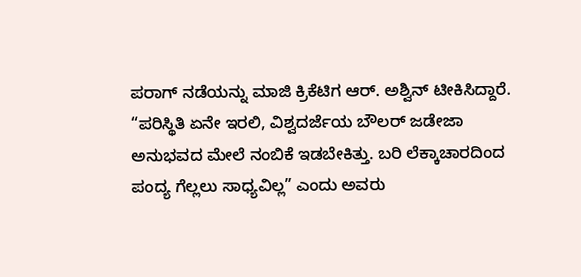ಪರಾಗ್ ನಡೆಯನ್ನು ಮಾಜಿ ಕ್ರಿಕೆಟಿಗ ಆರ್. ಅಶ್ವಿನ್ ಟೀಕಿಸಿದ್ದಾರೆ. “ಪರಿಸ್ಥಿತಿ ಏನೇ ಇರಲಿ, ವಿಶ್ವದರ್ಜೆಯ ಬೌಲರ್ ಜಡೇಜಾ ಅನುಭವದ ಮೇಲೆ ನಂಬಿಕೆ ಇಡಬೇಕಿತ್ತು. ಬರಿ ಲೆಕ್ಕಾಚಾರದಿಂದ ಪಂದ್ಯ ಗೆಲ್ಲಲು ಸಾಧ್ಯವಿಲ್ಲ” ಎಂದು ಅವರು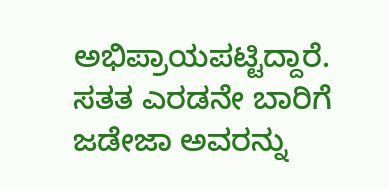ಅಭಿಪ್ರಾಯಪಟ್ಟಿದ್ದಾರೆ. ಸತತ ಎರಡನೇ ಬಾರಿಗೆ ಜಡೇಜಾ ಅವರನ್ನು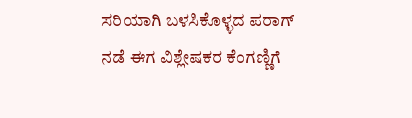ಸರಿಯಾಗಿ ಬಳಸಿಕೊಳ್ಳದ ಪರಾಗ್ ನಡೆ ಈಗ ವಿಶ್ಲೇಷಕರ ಕೆಂಗಣ್ಣಿಗೆ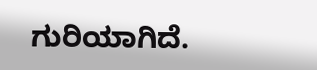ಗುರಿಯಾಗಿದೆ.